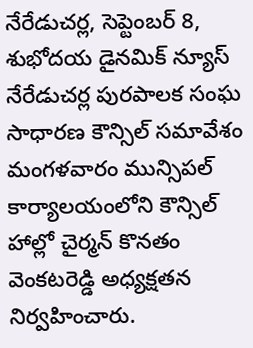నేరేడుచర్ల, సెప్టెంబర్ 8, శుభోదయ డైనమిక్ న్యూస్
నేరేడుచర్ల పురపాలక సంఘ సాధారణ కౌన్సిల్ సమావేశం మంగళవారం మున్సిపల్ కార్యాలయంలోని కౌన్సిల్ హాల్లో చైర్మన్ కొనతం వెంకటరెడ్డి అధ్యక్షతన నిర్వహించారు.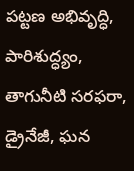పట్టణ అభివృద్ధి, పారిశుద్ధ్యం, తాగునీటి సరఫరా, డ్రైనేజీ, ఘన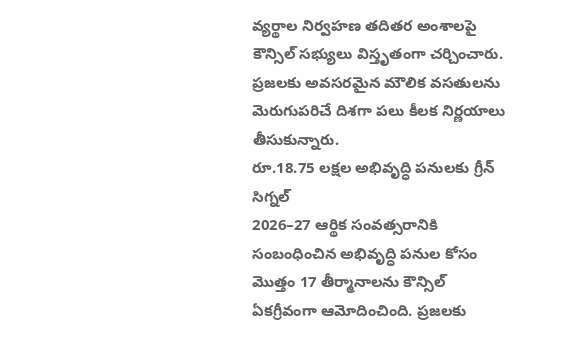వ్యర్థాల నిర్వహణ తదితర అంశాలపై కౌన్సిల్ సభ్యులు విస్తృతంగా చర్చించారు. ప్రజలకు అవసరమైన మౌలిక వసతులను మెరుగుపరిచే దిశగా పలు కీలక నిర్ణయాలు తీసుకున్నారు.
రూ.18.75 లక్షల అభివృద్ధి పనులకు గ్రీన్ సిగ్నల్
2026–27 ఆర్థిక సంవత్సరానికి సంబంధించిన అభివృద్ధి పనుల కోసం మొత్తం 17 తీర్మానాలను కౌన్సిల్ ఏకగ్రీవంగా ఆమోదించింది. ప్రజలకు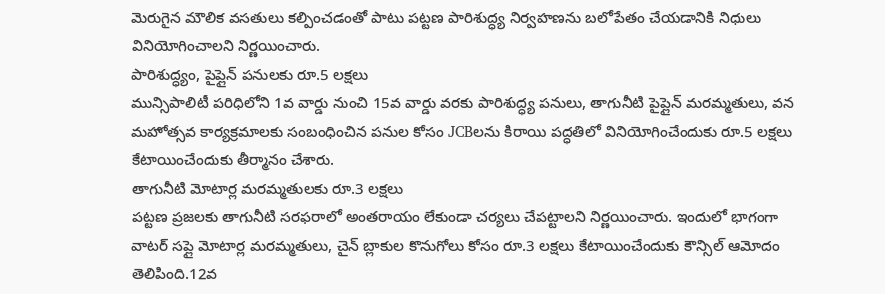మెరుగైన మౌలిక వసతులు కల్పించడంతో పాటు పట్టణ పారిశుద్ధ్య నిర్వహణను బలోపేతం చేయడానికి నిధులు వినియోగించాలని నిర్ణయించారు.
పారిశుద్ధ్యం, పైప్లైన్ పనులకు రూ.5 లక్షలు
మున్సిపాలిటీ పరిధిలోని 1వ వార్డు నుంచి 15వ వార్డు వరకు పారిశుద్ధ్య పనులు, తాగునీటి పైప్లైన్ మరమ్మతులు, వన మహోత్సవ కార్యక్రమాలకు సంబంధించిన పనుల కోసం JCBలను కిరాయి పద్ధతిలో వినియోగించేందుకు రూ.5 లక్షలు కేటాయించేందుకు తీర్మానం చేశారు.
తాగునీటి మోటార్ల మరమ్మతులకు రూ.3 లక్షలు
పట్టణ ప్రజలకు తాగునీటి సరఫరాలో అంతరాయం లేకుండా చర్యలు చేపట్టాలని నిర్ణయించారు. ఇందులో భాగంగా వాటర్ సప్లై మోటార్ల మరమ్మతులు, చైన్ బ్లాకుల కొనుగోలు కోసం రూ.3 లక్షలు కేటాయించేందుకు కౌన్సిల్ ఆమోదం తెలిపింది.12వ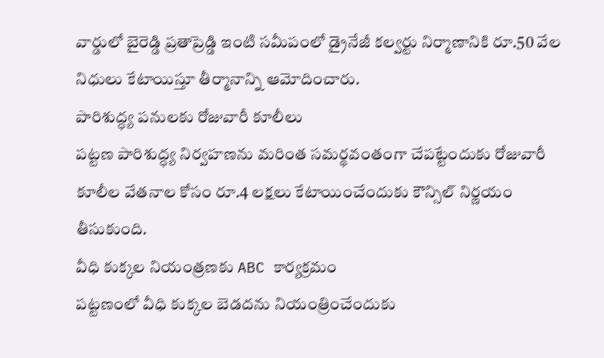వార్డులో బైరెడ్డి ప్రతాప్రెడ్డి ఇంటి సమీపంలో డ్రైనేజీ కల్వర్టు నిర్మాణానికి రూ.50 వేల నిధులు కేటాయిస్తూ తీర్మానాన్ని ఆమోదించారు.
పారిశుద్ధ్య పనులకు రోజువారీ కూలీలు
పట్టణ పారిశుద్ధ్య నిర్వహణను మరింత సమర్థవంతంగా చేపట్టేందుకు రోజువారీ కూలీల వేతనాల కోసం రూ.4 లక్షలు కేటాయించేందుకు కౌన్సిల్ నిర్ణయం తీసుకుంది.
వీధి కుక్కల నియంత్రణకు ABC కార్యక్రమం
పట్టణంలో వీధి కుక్కల బెడదను నియంత్రించేందుకు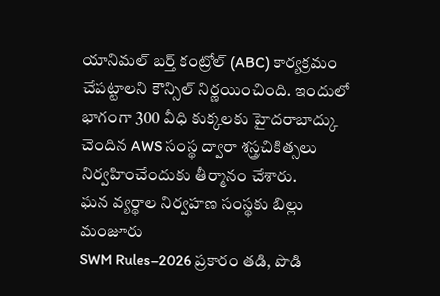యానిమల్ బర్త్ కంట్రోల్ (ABC) కార్యక్రమం చేపట్టాలని కౌన్సిల్ నిర్ణయించింది. ఇందులో భాగంగా 300 వీధి కుక్కలకు హైదరాబాద్కు చెందిన AWS సంస్థ ద్వారా శస్త్రచికిత్సలు నిర్వహించేందుకు తీర్మానం చేశారు.
ఘన వ్యర్థాల నిర్వహణ సంస్థకు బిల్లు మంజూరు
SWM Rules–2026 ప్రకారం తడి, పొడి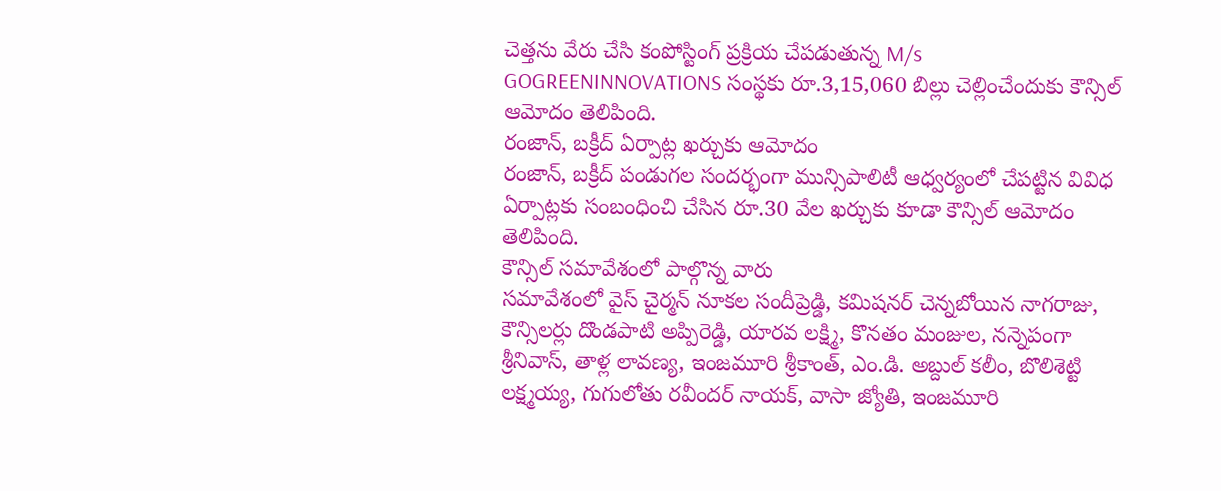చెత్తను వేరు చేసి కంపోస్టింగ్ ప్రక్రియ చేపడుతున్న M/s GOGREENINNOVATIONS సంస్థకు రూ.3,15,060 బిల్లు చెల్లించేందుకు కౌన్సిల్ ఆమోదం తెలిపింది.
రంజాన్, బక్రీద్ ఏర్పాట్ల ఖర్చుకు ఆమోదం
రంజాన్, బక్రీద్ పండుగల సందర్భంగా మున్సిపాలిటీ ఆధ్వర్యంలో చేపట్టిన వివిధ ఏర్పాట్లకు సంబంధించి చేసిన రూ.30 వేల ఖర్చుకు కూడా కౌన్సిల్ ఆమోదం తెలిపింది.
కౌన్సిల్ సమావేశంలో పాల్గొన్న వారు
సమావేశంలో వైస్ చైర్మన్ నూకల సందీప్రెడ్డి, కమిషనర్ చెన్నబోయిన నాగరాజు, కౌన్సిలర్లు దొండపాటి అప్పిరెడ్డి, యారవ లక్ష్మి, కొనతం మంజుల, నన్నెపంగా శ్రీనివాస్, తాళ్ల లావణ్య, ఇంజమూరి శ్రీకాంత్, ఎం.డి. అబ్దుల్ కలీం, బొలిశెట్టి లక్ష్మయ్య, గుగులోతు రవీందర్ నాయక్, వాసా జ్యోతి, ఇంజమూరి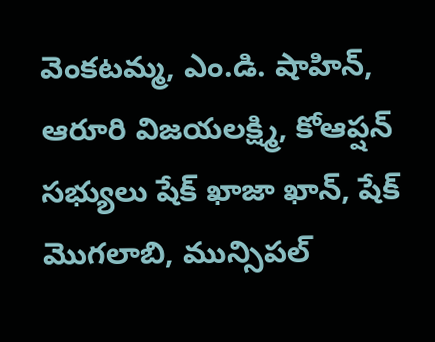వెంకటమ్మ, ఎం.డి. షాహిన్, ఆరూరి విజయలక్ష్మి, కోఆప్షన్ సభ్యులు షేక్ ఖాజా ఖాన్, షేక్ మొగలాబి, మున్సిపల్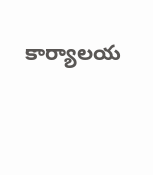కార్యాలయ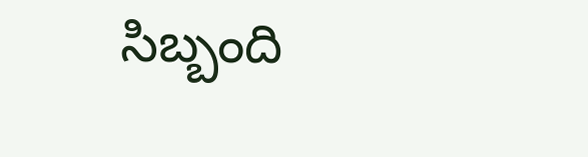సిబ్బంది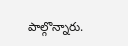పాల్గొన్నారు.